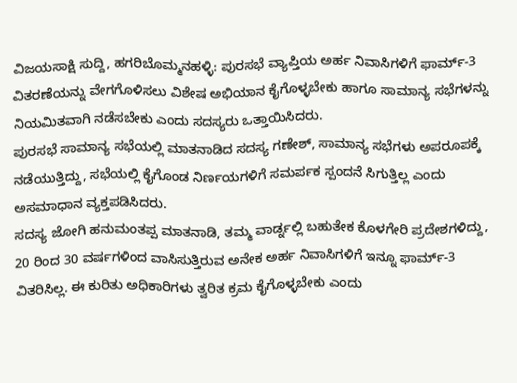ವಿಜಯಸಾಕ್ಷಿ ಸುದ್ದಿ, ಹಗರಿಬೊಮ್ಮನಹಳ್ಳಿ: ಪುರಸಭೆ ವ್ಯಾಪ್ತಿಯ ಅರ್ಹ ನಿವಾಸಿಗಳಿಗೆ ಫಾರ್ಮ್-3 ವಿತರಣೆಯನ್ನು ವೇಗಗೊಳಿಸಲು ವಿಶೇಷ ಅಭಿಯಾನ ಕೈಗೊಳ್ಳಬೇಕು ಹಾಗೂ ಸಾಮಾನ್ಯ ಸಭೆಗಳನ್ನು ನಿಯಮಿತವಾಗಿ ನಡೆಸಬೇಕು ಎಂದು ಸದಸ್ಯರು ಒತ್ತಾಯಿಸಿದರು.
ಪುರಸಭೆ ಸಾಮಾನ್ಯ ಸಭೆಯಲ್ಲಿ ಮಾತನಾಡಿದ ಸದಸ್ಯ ಗಣೇಶ್, ಸಾಮಾನ್ಯ ಸಭೆಗಳು ಅಪರೂಪಕ್ಕೆ ನಡೆಯುತ್ತಿದ್ದು, ಸಭೆಯಲ್ಲಿ ಕೈಗೊಂಡ ನಿರ್ಣಯಗಳಿಗೆ ಸಮರ್ಪಕ ಸ್ಪಂದನೆ ಸಿಗುತ್ತಿಲ್ಲ ಎಂದು ಅಸಮಾಧಾನ ವ್ಯಕ್ತಪಡಿಸಿದರು.
ಸದಸ್ಯ ಜೋಗಿ ಹನುಮಂತಪ್ಪ ಮಾತನಾಡಿ, ತಮ್ಮ ವಾರ್ಡ್ನಲ್ಲಿ ಬಹುತೇಕ ಕೊಳಗೇರಿ ಪ್ರದೇಶಗಳಿದ್ದು, 20 ರಿಂದ 30 ವರ್ಷಗಳಿಂದ ವಾಸಿಸುತ್ತಿರುವ ಅನೇಕ ಅರ್ಹ ನಿವಾಸಿಗಳಿಗೆ ಇನ್ನೂ ಫಾರ್ಮ್-3 ವಿತರಿಸಿಲ್ಲ. ಈ ಕುರಿತು ಅಧಿಕಾರಿಗಳು ತ್ವರಿತ ಕ್ರಮ ಕೈಗೊಳ್ಳಬೇಕು ಎಂದು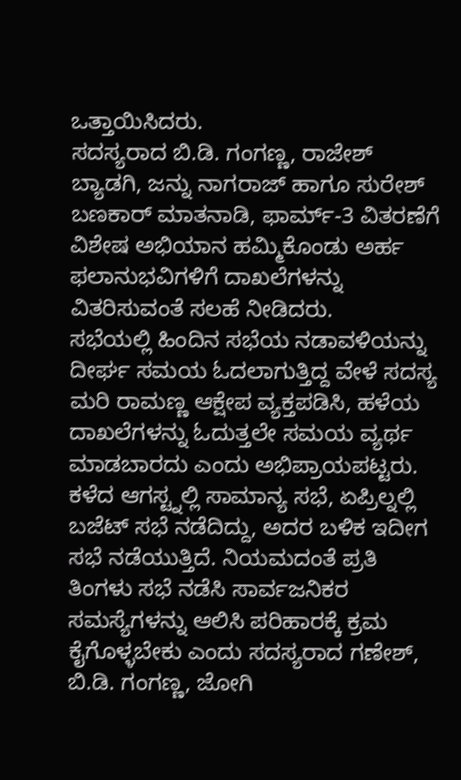ಒತ್ತಾಯಿಸಿದರು.
ಸದಸ್ಯರಾದ ಬಿ.ಡಿ. ಗಂಗಣ್ಣ, ರಾಜೇಶ್ ಬ್ಯಾಡಗಿ, ಜನ್ನು ನಾಗರಾಜ್ ಹಾಗೂ ಸುರೇಶ್ ಬಣಕಾರ್ ಮಾತನಾಡಿ, ಫಾರ್ಮ್-3 ವಿತರಣೆಗೆ ವಿಶೇಷ ಅಭಿಯಾನ ಹಮ್ಮಿಕೊಂಡು ಅರ್ಹ ಫಲಾನುಭವಿಗಳಿಗೆ ದಾಖಲೆಗಳನ್ನು ವಿತರಿಸುವಂತೆ ಸಲಹೆ ನೀಡಿದರು.
ಸಭೆಯಲ್ಲಿ ಹಿಂದಿನ ಸಭೆಯ ನಡಾವಳಿಯನ್ನು ದೀರ್ಘ ಸಮಯ ಓದಲಾಗುತ್ತಿದ್ದ ವೇಳೆ ಸದಸ್ಯ ಮರಿ ರಾಮಣ್ಣ ಆಕ್ಷೇಪ ವ್ಯಕ್ತಪಡಿಸಿ, ಹಳೆಯ ದಾಖಲೆಗಳನ್ನು ಓದುತ್ತಲೇ ಸಮಯ ವ್ಯರ್ಥ ಮಾಡಬಾರದು ಎಂದು ಅಭಿಪ್ರಾಯಪಟ್ಟರು.
ಕಳೆದ ಆಗಸ್ಟ್ನಲ್ಲಿ ಸಾಮಾನ್ಯ ಸಭೆ, ಏಪ್ರಿಲ್ನಲ್ಲಿ ಬಜೆಟ್ ಸಭೆ ನಡೆದಿದ್ದು, ಅದರ ಬಳಿಕ ಇದೀಗ ಸಭೆ ನಡೆಯುತ್ತಿದೆ. ನಿಯಮದಂತೆ ಪ್ರತಿ ತಿಂಗಳು ಸಭೆ ನಡೆಸಿ ಸಾರ್ವಜನಿಕರ ಸಮಸ್ಯೆಗಳನ್ನು ಆಲಿಸಿ ಪರಿಹಾರಕ್ಕೆ ಕ್ರಮ ಕೈಗೊಳ್ಳಬೇಕು ಎಂದು ಸದಸ್ಯರಾದ ಗಣೇಶ್, ಬಿ.ಡಿ. ಗಂಗಣ್ಣ, ಜೋಗಿ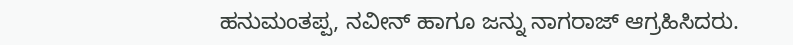ಹನುಮಂತಪ್ಪ, ನವೀನ್ ಹಾಗೂ ಜನ್ನು ನಾಗರಾಜ್ ಆಗ್ರಹಿಸಿದರು.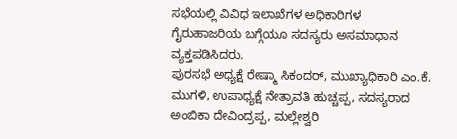ಸಭೆಯಲ್ಲಿ ವಿವಿಧ ಇಲಾಖೆಗಳ ಅಧಿಕಾರಿಗಳ ಗೈರುಹಾಜರಿಯ ಬಗ್ಗೆಯೂ ಸದಸ್ಯರು ಅಸಮಾಧಾನ ವ್ಯಕ್ತಪಡಿಸಿದರು.
ಪುರಸಭೆ ಅಧ್ಯಕ್ಷೆ ರೇಷ್ಮಾ ಸಿಕಂದರ್, ಮುಖ್ಯಾಧಿಕಾರಿ ಎಂ.ಕೆ. ಮುಗಳಿ, ಉಪಾಧ್ಯಕ್ಷೆ ನೇತ್ರಾವತಿ ಹುಚ್ಚಪ್ಪ, ಸದಸ್ಯರಾದ ಅಂಬಿಕಾ ದೇವಿಂದ್ರಪ್ಪ, ಮಲ್ಲೇಶ್ವರಿ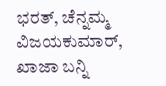ಭರತ್, ಚೆನ್ನಮ್ಮ ವಿಜಯಕುಮಾರ್, ಖಾಜಾ ಬನ್ನಿ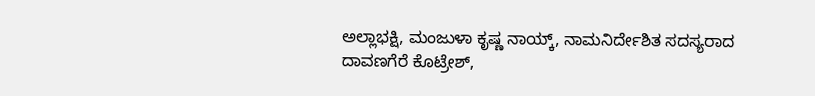ಅಲ್ಲಾಭಕ್ಷಿ, ಮಂಜುಳಾ ಕೃಷ್ಣ ನಾಯ್ಕ್, ನಾಮನಿರ್ದೇಶಿತ ಸದಸ್ಯರಾದ ದಾವಣಗೆರೆ ಕೊಟ್ರೇಶ್,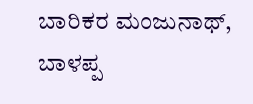ಬಾರಿಕರ ಮಂಜುನಾಥ್, ಬಾಳಪ್ಪ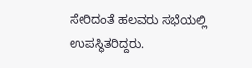ಸೇರಿದಂತೆ ಹಲವರು ಸಭೆಯಲ್ಲಿ ಉಪಸ್ಥಿತರಿದ್ದರು.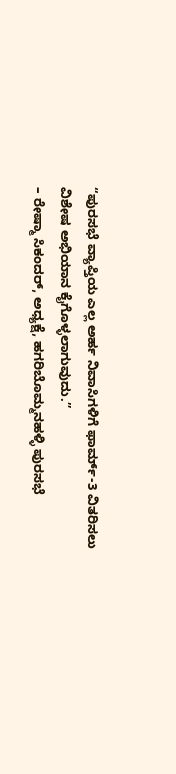“ಪುರಸಭೆ ವ್ಯಾಪ್ತಿಯ ಎಲ್ಲ ಅರ್ಹ ನಿವಾಸಿಗಳಿಗೆ ಫಾರ್ಮ್-3 ವಿತರಿಸಲು ವಿಶೇಷ ಅಭಿಯಾನ ಕೈಗೊಳ್ಳಲಾಗುವುದು.”
– ರೇಷ್ಮಾ ಸಿಕಂದರ್, ಅಧ್ಯಕ್ಷೆ, ಹಗರಿಬೊಮ್ಮನಹಳ್ಳಿ ಪುರಸಭೆ